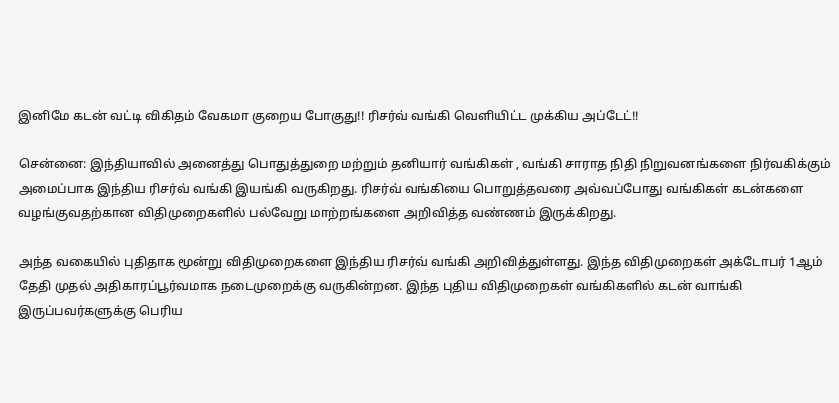இனிமே கடன் வட்டி விகிதம் வேகமா குறைய போகுது!! ரிசர்வ் வங்கி வெளியிட்ட முக்கிய அப்டேட்!!

சென்னை: இந்தியாவில் அனைத்து பொதுத்துறை மற்றும் தனியார் வங்கிகள் , வங்கி சாராத நிதி நிறுவனங்களை நிர்வகிக்கும் அமைப்பாக இந்திய ரிசர்வ் வங்கி இயங்கி வருகிறது. ரிசர்வ் வங்கியை பொறுத்தவரை அவ்வப்போது வங்கிகள் கடன்களை வழங்குவதற்கான விதிமுறைகளில் பல்வேறு மாற்றங்களை அறிவித்த வண்ணம் இருக்கிறது.

அந்த வகையில் புதிதாக மூன்று விதிமுறைகளை இந்திய ரிசர்வ் வங்கி அறிவித்துள்ளது. இந்த விதிமுறைகள் அக்டோபர் 1ஆம் தேதி முதல் அதிகாரப்பூர்வமாக நடைமுறைக்கு வருகின்றன. இந்த புதிய விதிமுறைகள் வங்கிகளில் கடன் வாங்கி இருப்பவர்களுக்கு பெரிய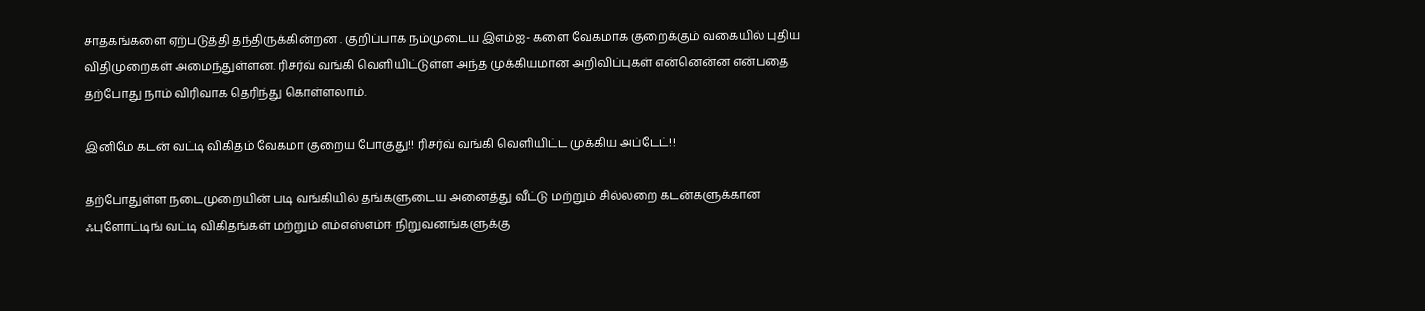சாதகங்களை ஏற்படுத்தி தந்திருக்கின்றன . குறிப்பாக நம்முடைய இஎம்ஐ- களை வேகமாக குறைக்கும் வகையில் புதிய விதிமுறைகள் அமைந்துள்ளன. ரிசர்வ் வங்கி வெளியிட்டுள்ள அந்த முக்கியமான அறிவிப்புகள் என்னென்ன என்பதை தற்போது நாம் விரிவாக தெரிந்து கொள்ளலாம்.

இனிமே கடன் வட்டி விகிதம் வேகமா குறைய போகுது!! ரிசர்வ் வங்கி வெளியிட்ட முக்கிய அப்டேட்!!

தற்போதுள்ள நடைமுறையின் படி வங்கியில் தங்களுடைய அனைத்து வீட்டு மற்றும் சில்லறை கடன்களுக்கான ஃபுளோட்டிங் வட்டி விகிதங்கள் மற்றும் எம்எஸ்எம்ஈ நிறுவனங்களுக்கு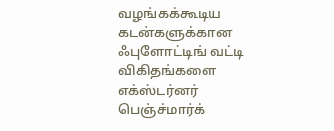வழங்கக்கூடிய கடன்களுக்கான ஃபுளோட்டிங் வட்டி விகிதங்களை எக்ஸ்டர்னர் பெஞ்ச்மார்க்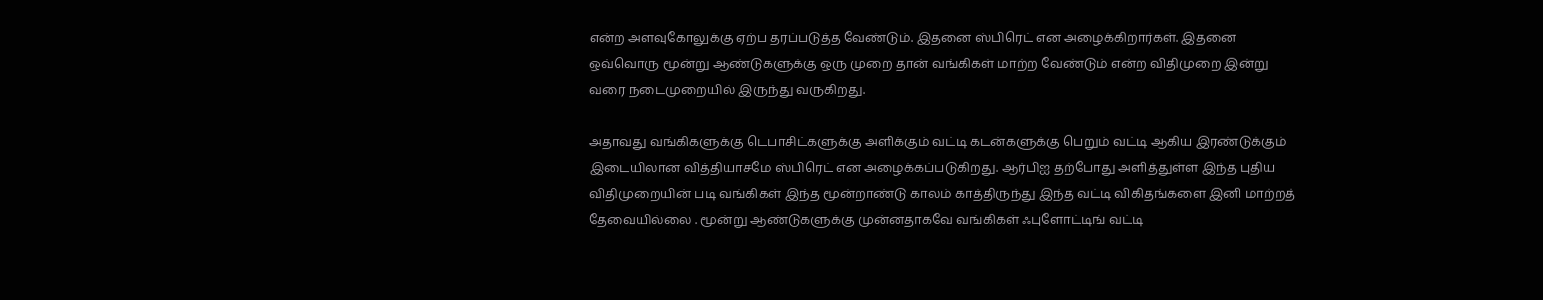என்ற அளவுகோலுக்கு ஏற்ப தரப்படுத்த வேண்டும். இதனை ஸ்பிரெட் என அழைக்கிறார்கள். இதனை ஒவ்வொரு மூன்று ஆண்டுகளுக்கு ஒரு முறை தான் வங்கிகள் மாற்ற வேண்டும் என்ற விதிமுறை இன்று வரை நடைமுறையில் இருந்து வருகிறது.

அதாவது வங்கிகளுக்கு டெபாசிட்களுக்கு அளிக்கும் வட்டி கடன்களுக்கு பெறும் வட்டி ஆகிய இரண்டுக்கும் இடையிலான வித்தியாசமே ஸ்பிரெட் என அழைக்கப்படுகிறது. ஆர்பிஐ தற்போது அளித்துள்ள இந்த புதிய விதிமுறையின் படி வங்கிகள் இந்த மூன்றாண்டு காலம் காத்திருந்து இந்த வட்டி விகிதங்களை இனி மாற்றத் தேவையில்லை . மூன்று ஆண்டுகளுக்கு முன்னதாகவே வங்கிகள் ஃபுளோட்டிங் வட்டி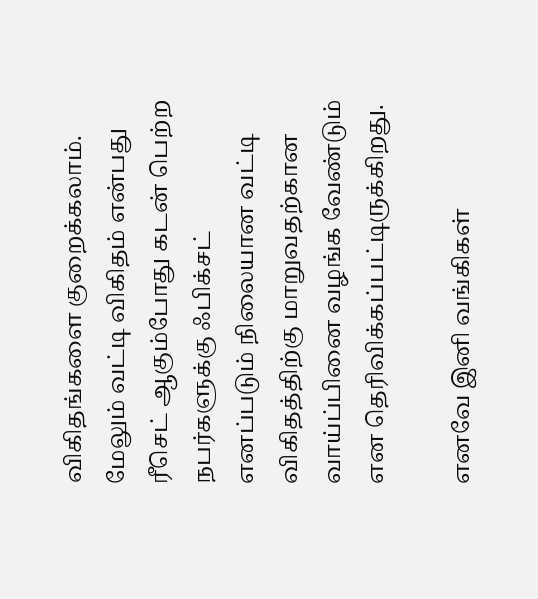விகிதங்களை குறைக்கலாம். மேலும் வட்டி விகிதம் என்பது ரீசெட் ஆகும்போது கடன் பெற்ற நபர்களுக்கு ஃபிக்சட் எனப்படும் நிலையான வட்டி விகிதத்திற்கு மாறுவதற்கான வாய்ப்பினை வழங்க வேண்டும் என தெரிவிக்கப்பட்டிருக்கிறது.

எனவே இனி வங்கிகள்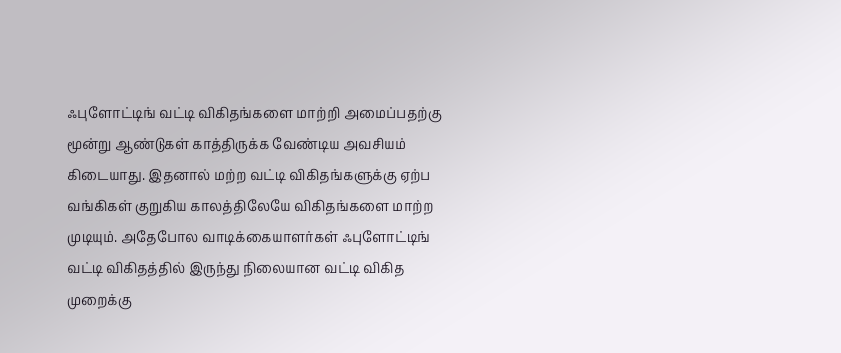ஃபுளோட்டிங் வட்டி விகிதங்களை மாற்றி அமைப்பதற்கு மூன்று ஆண்டுகள் காத்திருக்க வேண்டிய அவசியம் கிடையாது. இதனால் மற்ற வட்டி விகிதங்களுக்கு ஏற்ப வங்கிகள் குறுகிய காலத்திலேயே விகிதங்களை மாற்ற முடியும். அதேபோல வாடிக்கையாளர்கள் ஃபுளோட்டிங் வட்டி விகிதத்தில் இருந்து நிலையான வட்டி விகித முறைக்கு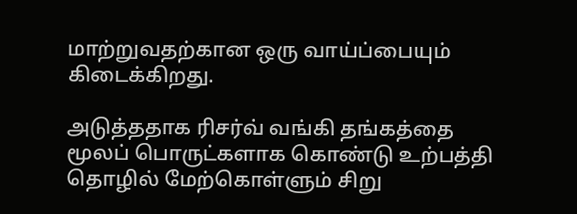மாற்றுவதற்கான ஒரு வாய்ப்பையும் கிடைக்கிறது.

அடுத்ததாக ரிசர்வ் வங்கி தங்கத்தை மூலப் பொருட்களாக கொண்டு உற்பத்தி தொழில் மேற்கொள்ளும் சிறு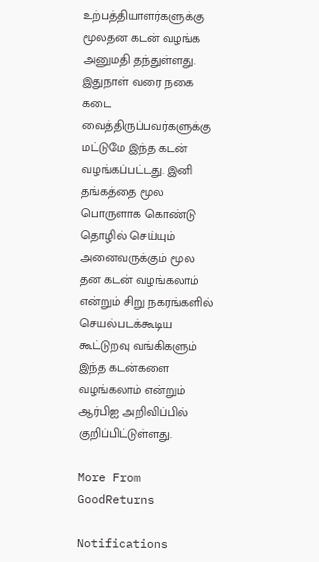உற்பத்தியாளர்களுக்கு மூலதன கடன் வழங்க அனுமதி தந்துள்ளது. இதுநாள் வரை நகை கடை வைத்திருப்பவர்களுக்கு மட்டுமே இந்த கடன் வழங்கப்பட்டது. இனி தங்கத்தை மூல பொருளாக கொண்டு தொழில் செய்யும் அனைவருக்கும் மூல தன கடன் வழங்கலாம் என்றும் சிறு நகரங்களில் செயல்படக்கூடிய கூட்டுறவு வங்கிகளும் இந்த கடன்களை வழங்கலாம் என்றும் ஆர்பிஐ அறிவிப்பில் குறிப்பிட்டுள்ளது.

More From GoodReturns

Notifications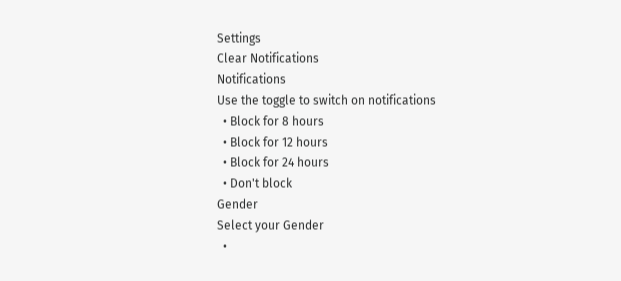Settings
Clear Notifications
Notifications
Use the toggle to switch on notifications
  • Block for 8 hours
  • Block for 12 hours
  • Block for 24 hours
  • Don't block
Gender
Select your Gender
  •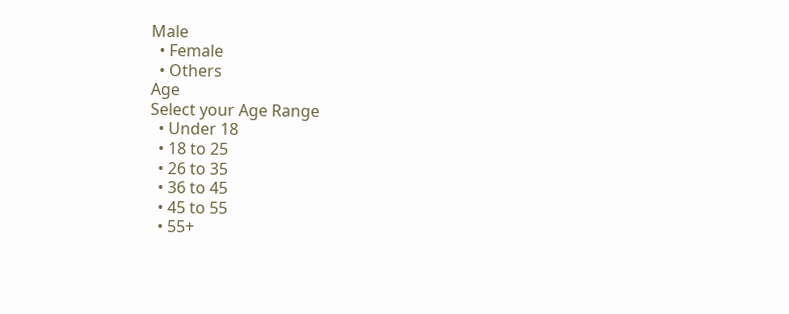Male
  • Female
  • Others
Age
Select your Age Range
  • Under 18
  • 18 to 25
  • 26 to 35
  • 36 to 45
  • 45 to 55
  • 55+